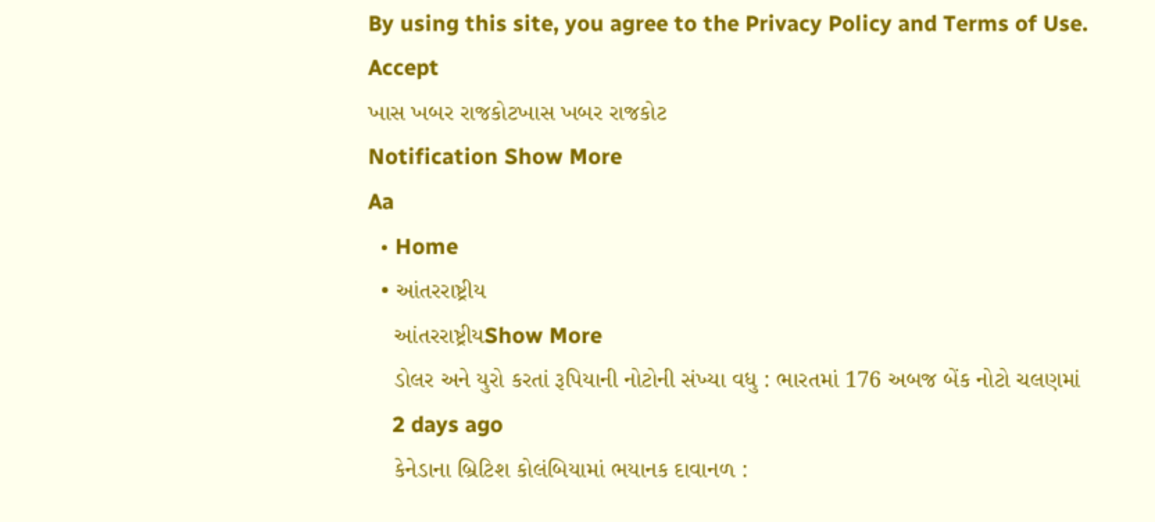By using this site, you agree to the Privacy Policy and Terms of Use.
Accept
ખાસ ખબર રાજકોટખાસ ખબર રાજકોટ
Notification Show More
Aa
  • Home
  • આંતરરાષ્ટ્રીય
    આંતરરાષ્ટ્રીયShow More
    ડોલર અને યુરો કરતાં રૂપિયાની નોટોની સંખ્યા વધુ : ભારતમાં 176 અબજ બેંક નોટો ચલણમાં
    2 days ago
    કેનેડાના બ્રિટિશ કોલંબિયામાં ભયાનક દાવાનળ :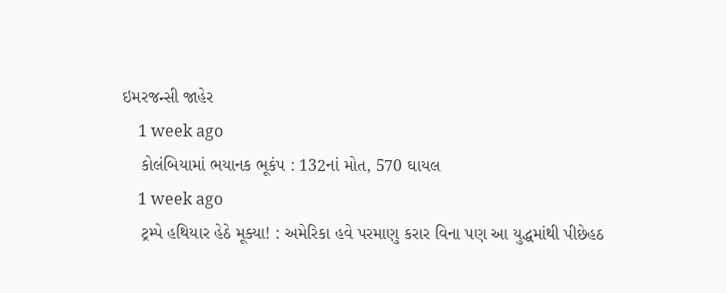ઇમરજન્સી જાહેર
    1 week ago
    કોલંબિયામાં ભયાનક ભૂકંપ : 132નાં મોત, 570 ઘાયલ
    1 week ago
    ટ્રમ્પે હથિયાર હેઠે મૂક્યા! : અમેરિકા હવે પરમાણુ કરાર વિના પણ આ યુદ્ધમાંથી પીછેહઠ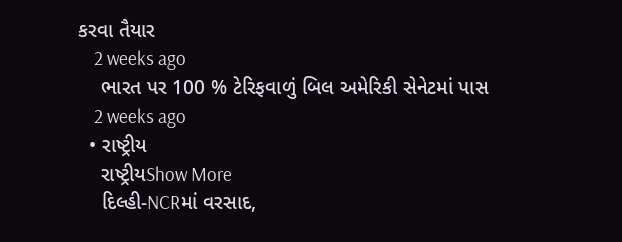કરવા તૈયાર
    2 weeks ago
    ભારત પર 100 % ટેરિફવાળું બિલ અમેરિકી સેનેટમાં પાસ
    2 weeks ago
  • રાષ્ટ્રીય
    રાષ્ટ્રીયShow More
    દિલ્હી-NCRમાં વરસાદ,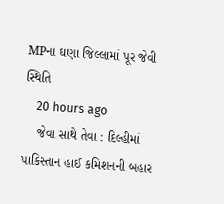MPના ઘણા જિલ્લામાં પૂર જેવી સ્થિતિ
    20 hours ago
    જેવા સાથે તેવા : દિલ્હીમાં પાકિસ્તાન હાઈ કમિશનની બહાર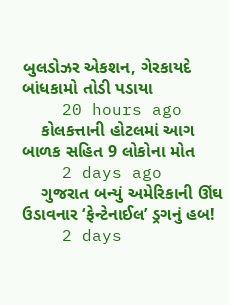બુલડોઝર એકશન, ગેરકાયદે બાંધકામો તોડી પડાયા
    20 hours ago
    કોલકત્તાની હોટલમાં આગ બાળક સહિત 9 લોકોના મોત
    2 days ago
    ગુજરાત બન્યું અમેરિકાની ઊંઘ ઉડાવનાર ‘ફેન્ટેનાઈલ’ ડ્રગનું હબ!
    2 days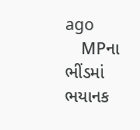ago
    MPના ભીંડમાં ભયાનક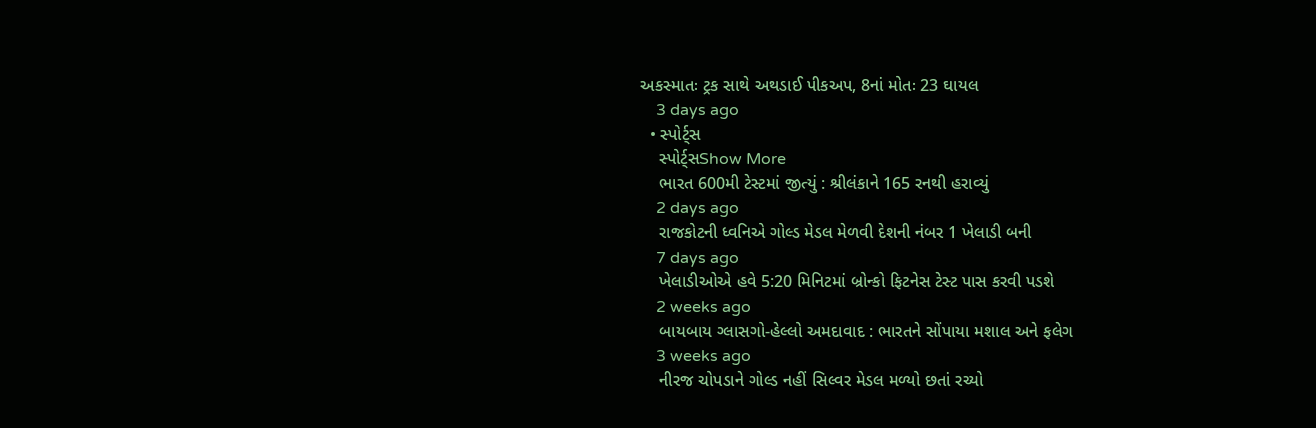અકસ્માતઃ ટ્રક સાથે અથડાઈ પીકઅપ, 8નાં મોતઃ 23 ઘાયલ
    3 days ago
  • સ્પોર્ટ્સ
    સ્પોર્ટ્સShow More
    ભારત 600મી ટેસ્ટમાં જીત્યું : શ્રીલંકાને 165 રનથી હરાવ્યું
    2 days ago
    રાજકોટની ધ્વનિએ ગોલ્ડ મેડલ મેળવી દેશની નંબર 1 ખેલાડી બની
    7 days ago
    ખેલાડીઓએ હવે 5:20 મિનિટમાં બ્રોન્કો ફિટનેસ ટેસ્ટ પાસ કરવી પડશે
    2 weeks ago
    બાયબાય ગ્લાસગો-હેલ્લો અમદાવાદ : ભારતને સોંપાયા મશાલ અને ફલેગ
    3 weeks ago
    નીરજ ચોપડાને ગોલ્ડ નહીં સિલ્વર મેડલ મળ્યો છતાં રચ્યો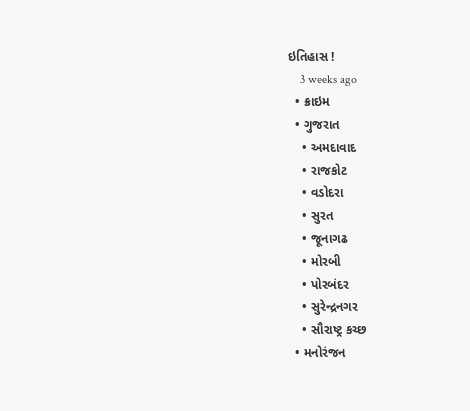ઇતિહાસ !
    3 weeks ago
  • ક્રાઇમ
  • ગુજરાત
    • અમદાવાદ
    • રાજકોટ
    • વડોદરા
    • સુરત
    • જૂનાગઢ
    • મોરબી
    • પોરબંદર
    • સુરેન્દ્રનગર
    • સૌરાષ્ટ્ર કચ્છ
  • મનોરંજન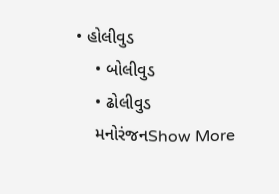• હોલીવુડ
    • બોલીવુડ
    • ઢોલીવુડ
    મનોરંજનShow More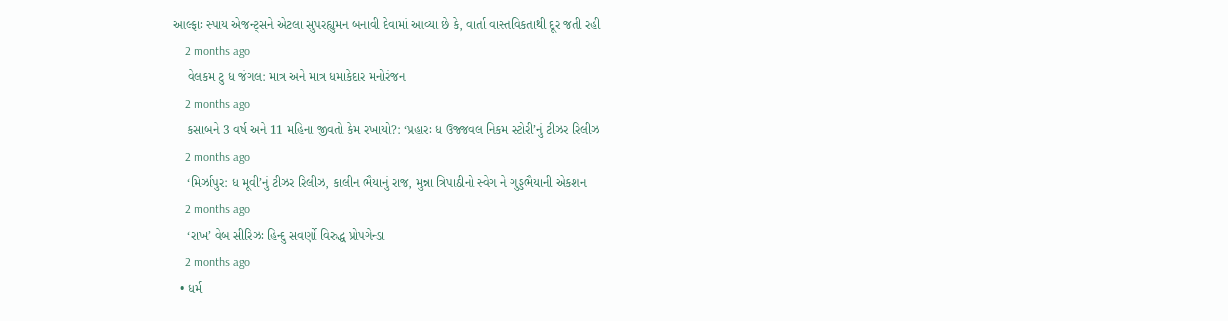આલ્ફાઃ સ્પાય એજન્ટ્સને એટલા સુપરહ્યુમન બનાવી દેવામાં આવ્યા છે કે, વાર્તા વાસ્તવિકતાથી દૂર જતી રહી
    2 months ago
    વેલકમ ટુ ધ જંગલ: માત્ર અને માત્ર ધમાકેદાર મનોરંજન
    2 months ago
    કસાબને 3 વર્ષ અને 11 મહિના જીવતો કેમ રખાયો?: ‘પ્રહારઃ ધ ઉજ્જવલ નિકમ સ્ટોરી’નું ટીઝર રિલીઝ
    2 months ago
    ‘મિર્ઝાપુર: ધ મૂવી’નું ટીઝર રિલીઝ, કાલીન ભૈયાનું રાજ, મુન્ના ત્રિપાઠીનો સ્વેગ ને ગુડ્ડભૈયાની એકશન
    2 months ago
    ‘રાખ’ વેબ સીરિઝઃ હિન્દુ સવર્ણો વિરુદ્ધ પ્રોપગેન્ડા
    2 months ago
  • ધર્મ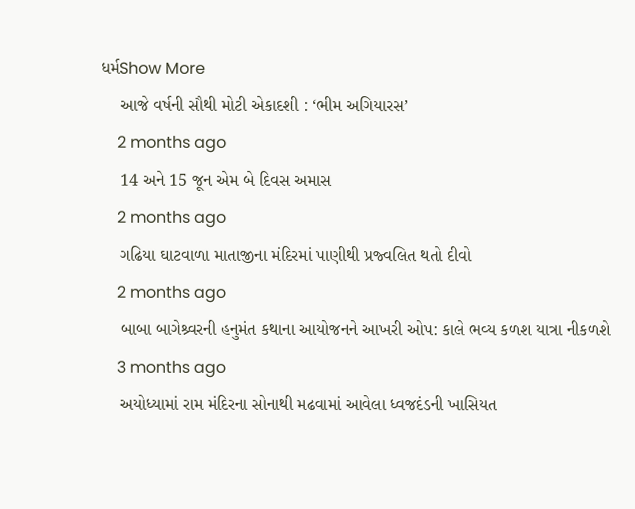ધર્મShow More
    આજે વર્ષની સૌથી મોટી એકાદશી : ‘ભીમ અગિયારસ’
    2 months ago
    14 અને 15 જૂન એમ બે દિવસ અમાસ
    2 months ago
    ગઢિયા ઘાટવાળા માતાજીના મંદિરમાં પાણીથી પ્રજ્વલિત થતો દીવો
    2 months ago
    બાબા બાગેશ્ર્વરની હનુમંત કથાના આયોજનને આખરી ઓપ: કાલે ભવ્ય કળશ યાત્રા નીકળશે
    3 months ago
    અયોધ્યામાં રામ મંદિરના સોનાથી મઢવામાં આવેલા ધ્વજદંડની ખાસિયત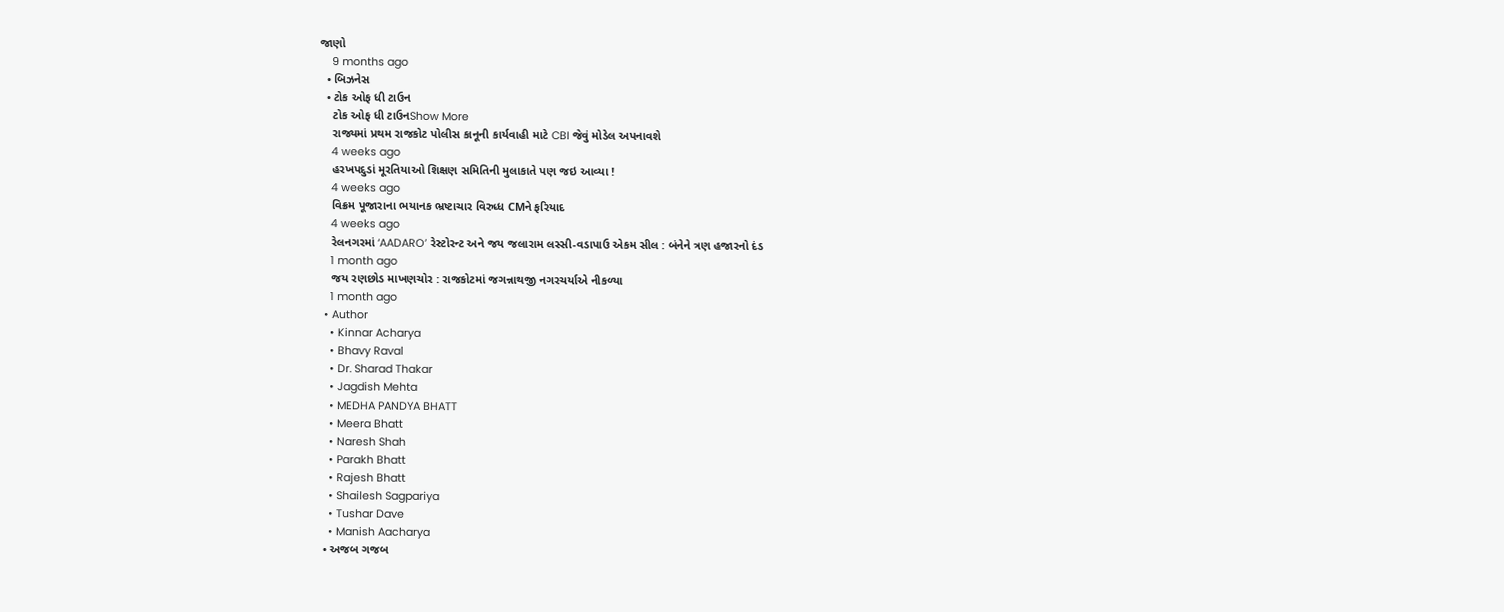જાણો
    9 months ago
  • બિઝનેસ
  • ટોક ઓફ ધી ટાઉન
    ટોક ઓફ ધી ટાઉનShow More
    રાજ્યમાં પ્રથમ રાજકોટ પોલીસ કાનૂની કાર્યવાહી માટે CBI જેવું મોડેલ અપનાવશે
    4 weeks ago
    હરખપદુડાં મૂરતિયાઓ શિક્ષણ સમિતિની મુલાકાતે પણ જઇ આવ્યા !
    4 weeks ago
    વિક્રમ પૂજારાના ભયાનક ભ્રષ્ટાચાર વિરુધ્ધ CMને ફરિયાદ
    4 weeks ago
    રેલનગરમાં ‘AADARO’ રેસ્ટોરન્ટ અને જય જલારામ લસ્સી-વડાપાઉ એકમ સીલ : બંનેને ત્રણ હજારનો દંડ
    1 month ago
    જય રણછોડ માખણચોર : રાજકોટમાં જગન્નાથજી નગરચર્યાએ નીકળ્યા
    1 month ago
  • Author
    • Kinnar Acharya
    • Bhavy Raval
    • Dr. Sharad Thakar
    • Jagdish Mehta
    • MEDHA PANDYA BHATT
    • Meera Bhatt
    • Naresh Shah
    • Parakh Bhatt
    • Rajesh Bhatt
    • Shailesh Sagpariya
    • Tushar Dave
    • Manish Aacharya
  • અજબ ગજબ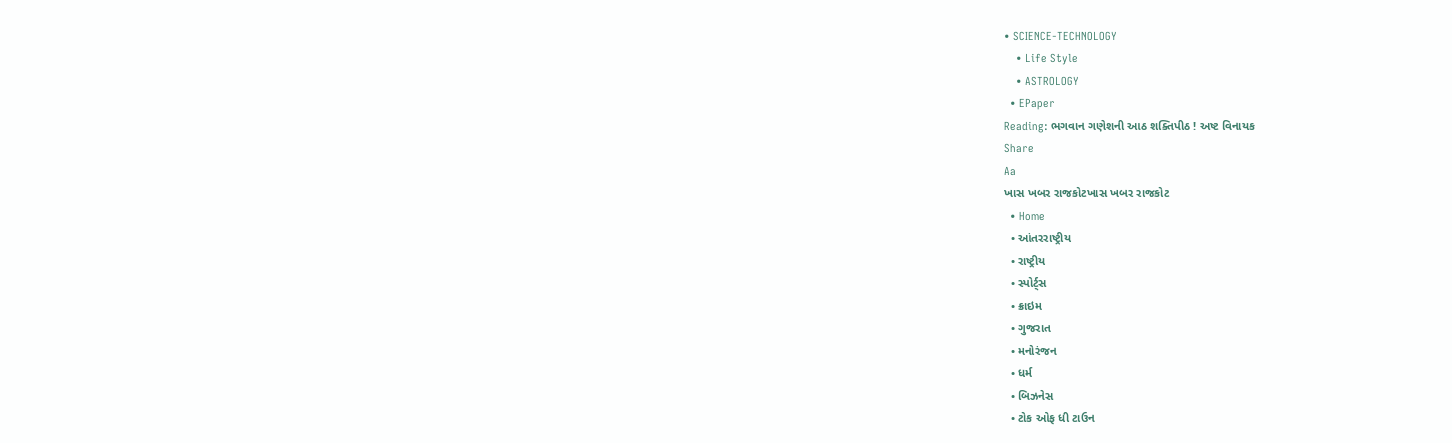• SCIENCE-TECHNOLOGY
    • Life Style
    • ASTROLOGY
  • EPaper
Reading: ભગવાન ગણેશની આઠ શક્તિપીઠ ! અષ્ટ વિનાયક
Share
Aa
ખાસ ખબર રાજકોટખાસ ખબર રાજકોટ
  • Home
  • આંતરરાષ્ટ્રીય
  • રાષ્ટ્રીય
  • સ્પોર્ટ્સ
  • ક્રાઇમ
  • ગુજરાત
  • મનોરંજન
  • ધર્મ
  • બિઝનેસ
  • ટોક ઓફ ધી ટાઉન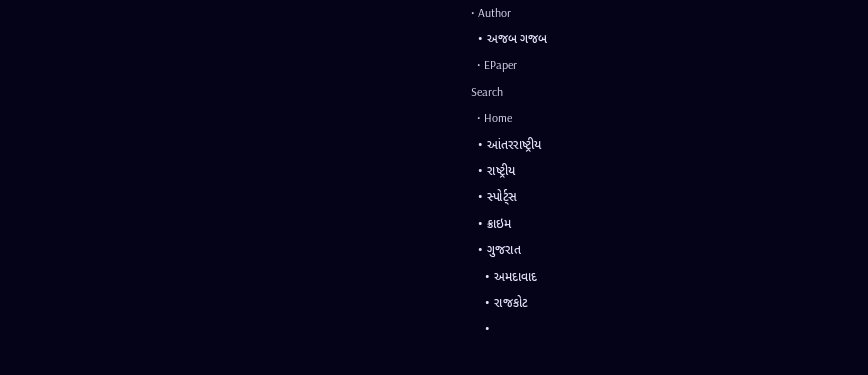• Author
  • અજબ ગજબ
  • EPaper
Search
  • Home
  • આંતરરાષ્ટ્રીય
  • રાષ્ટ્રીય
  • સ્પોર્ટ્સ
  • ક્રાઇમ
  • ગુજરાત
    • અમદાવાદ
    • રાજકોટ
    •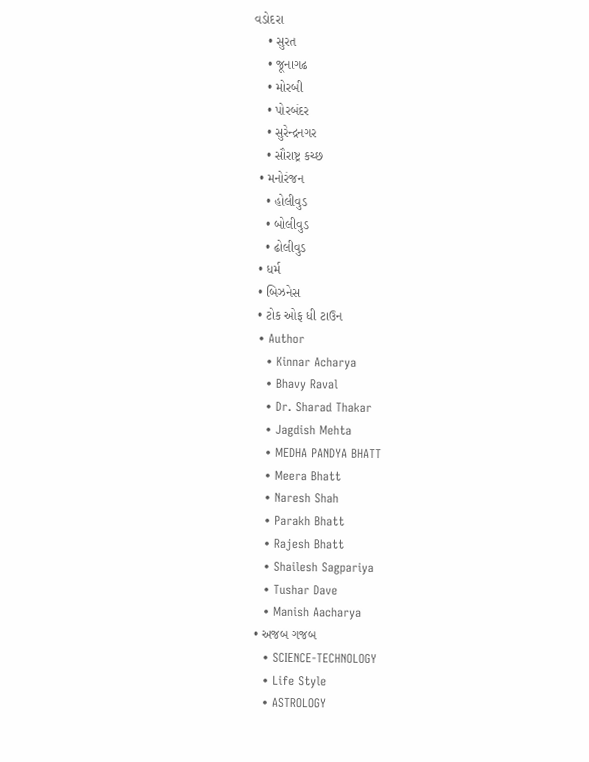વડોદરા
    • સુરત
    • જૂનાગઢ
    • મોરબી
    • પોરબંદર
    • સુરેન્દ્રનગર
    • સૌરાષ્ટ્ર કચ્છ
  • મનોરંજન
    • હોલીવુડ
    • બોલીવુડ
    • ઢોલીવુડ
  • ધર્મ
  • બિઝનેસ
  • ટોક ઓફ ધી ટાઉન
  • Author
    • Kinnar Acharya
    • Bhavy Raval
    • Dr. Sharad Thakar
    • Jagdish Mehta
    • MEDHA PANDYA BHATT
    • Meera Bhatt
    • Naresh Shah
    • Parakh Bhatt
    • Rajesh Bhatt
    • Shailesh Sagpariya
    • Tushar Dave
    • Manish Aacharya
  • અજબ ગજબ
    • SCIENCE-TECHNOLOGY
    • Life Style
    • ASTROLOGY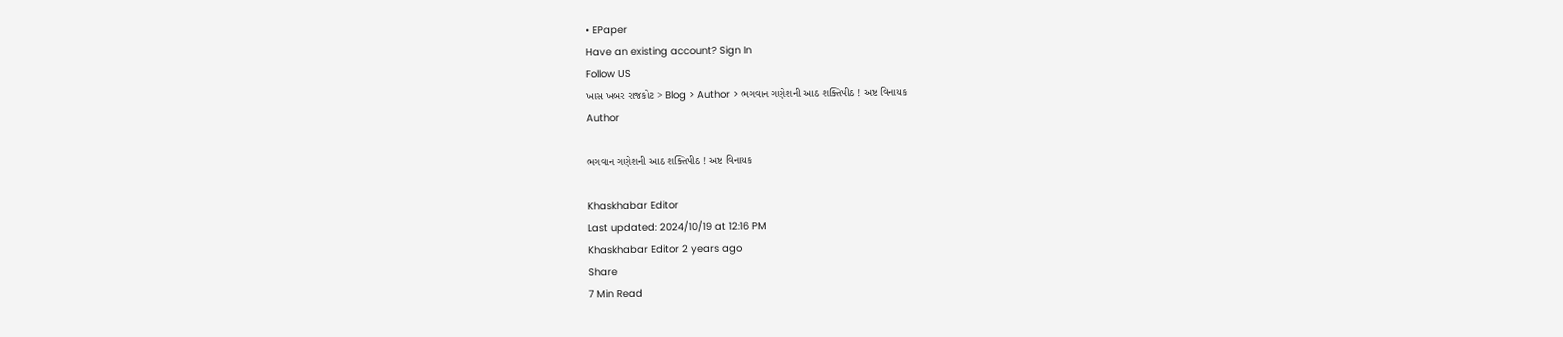• EPaper
Have an existing account? Sign In
Follow US
ખાસ ખબર રાજકોટ > Blog > Author > ભગવાન ગણેશની આઠ શક્તિપીઠ ! અષ્ટ વિનાયક
Author

ભગવાન ગણેશની આઠ શક્તિપીઠ ! અષ્ટ વિનાયક

Khaskhabar Editor
Last updated: 2024/10/19 at 12:16 PM
Khaskhabar Editor 2 years ago
Share
7 Min Read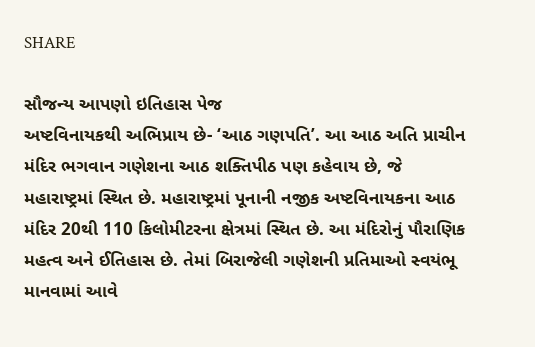SHARE

સૌજન્ય આપણો ઇતિહાસ પેજ
અષ્ટવિનાયકથી અભિપ્રાય છે- ‘આઠ ગણપતિ’. આ આઠ અતિ પ્રાચીન મંદિર ભગવાન ગણેશના આઠ શક્તિપીઠ પણ કહેવાય છે, જે મહારાષ્ટ્રમાં સ્થિત છે. મહારાષ્ટ્રમાં પૂનાની નજીક અષ્ટવિનાયકના આઠ મંદિર 20થી 110 કિલોમીટરના ક્ષેત્રમાં સ્થિત છે. આ મંદિરોનું પૌરાણિક મહત્વ અને ઈતિહાસ છે. તેમાં બિરાજેલી ગણેશની પ્રતિમાઓ સ્વયંભૂ માનવામાં આવે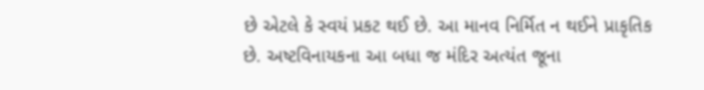છે એટલે કે સ્વયં પ્રકટ થઈ છે. આ માનવ નિર્મિત ન થઈને પ્રાકૃતિક છે. અષ્ટવિનાયકના આ બધા જ મંદિર અત્યંત જૂના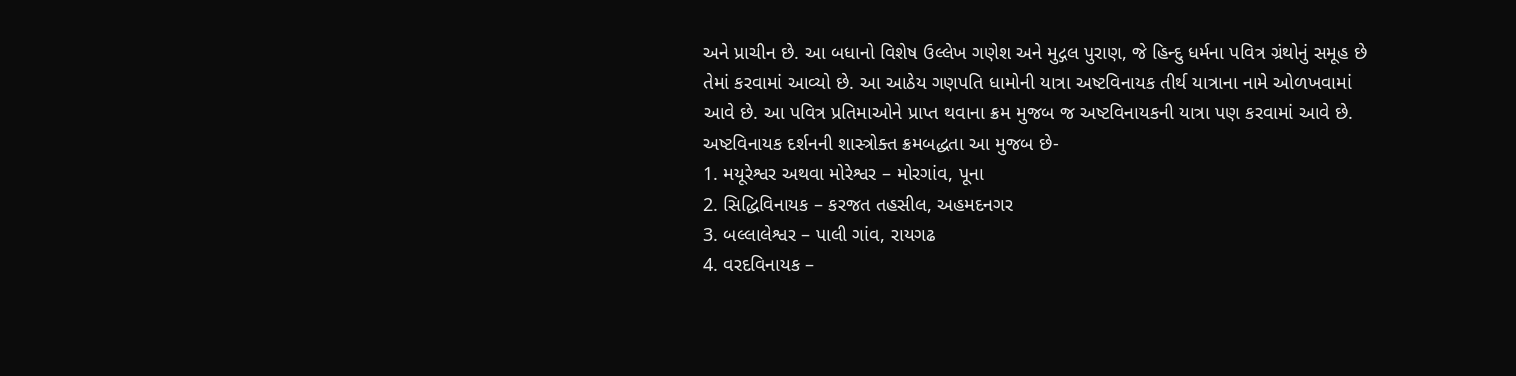અને પ્રાચીન છે. આ બધાનો વિશેષ ઉલ્લેખ ગણેશ અને મુદ્ગલ પુરાણ, જે હિન્દુ ધર્મના પવિત્ર ગ્રંથોનું સમૂહ છે તેમાં કરવામાં આવ્યો છે. આ આઠેય ગણપતિ ધામોની યાત્રા અષ્ટવિનાયક તીર્થ યાત્રાના નામે ઓળખવામાં આવે છે. આ પવિત્ર પ્રતિમાઓને પ્રાપ્ત થવાના ક્રમ મુજબ જ અષ્ટવિનાયકની યાત્રા પણ કરવામાં આવે છે. અષ્ટવિનાયક દર્શનની શાસ્ત્રોક્ત ક્રમબદ્ધતા આ મુજબ છે-
1. મયૂરેશ્વર અથવા મોરેશ્વર – મોરગાંવ, પૂના
2. સિદ્ધિવિનાયક – કરજત તહસીલ, અહમદનગર
3. બલ્લાલેશ્વર – પાલી ગાંવ, રાયગઢ
4. વરદવિનાયક –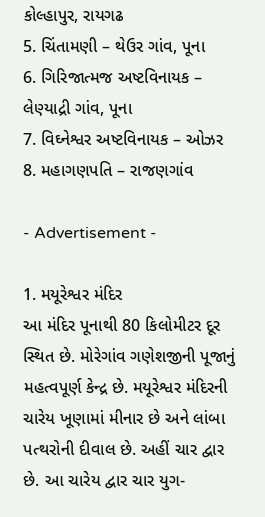કોલ્હાપુર, રાયગઢ
5. ચિંતામણી – થેઉર ગાંવ, પૂના
6. ગિરિજાત્મજ અષ્ટવિનાયક – લેણ્યાદ્રી ગાંવ, પૂના
7. વિઘ્નેશ્વર અષ્ટવિનાયક – ઓઝર
8. મહાગણપતિ – રાજણગાંવ

- Advertisement -

1. મયૂરેશ્વર મંદિર
આ મંદિર પૂનાથી 80 કિલોમીટર દૂર સ્થિત છે. મોરેગાંવ ગણેશજીની પૂજાનું મહત્વપૂર્ણ કેન્દ્ર છે. મયૂરેશ્વર મંદિરની ચારેય ખૂણામાં મીનાર છે અને લાંબા પત્થરોની દીવાલ છે. અહીં ચાર દ્વાર છે. આ ચારેય દ્વાર ચાર યુગ-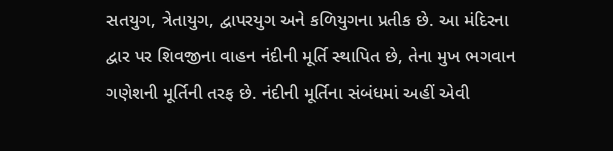સતયુગ, ત્રેતાયુગ, દ્વાપરયુગ અને કળિયુગના પ્રતીક છે. આ મંદિરના દ્વાર પર શિવજીના વાહન નંદીની મૂર્તિ સ્થાપિત છે, તેના મુખ ભગવાન ગણેશની મૂર્તિની તરફ છે. નંદીની મૂર્તિના સંબંધમાં અહીં એવી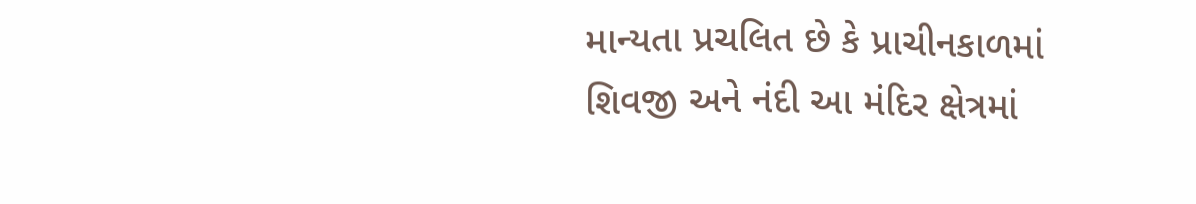માન્યતા પ્રચલિત છે કે પ્રાચીનકાળમાં શિવજી અને નંદી આ મંદિર ક્ષેત્રમાં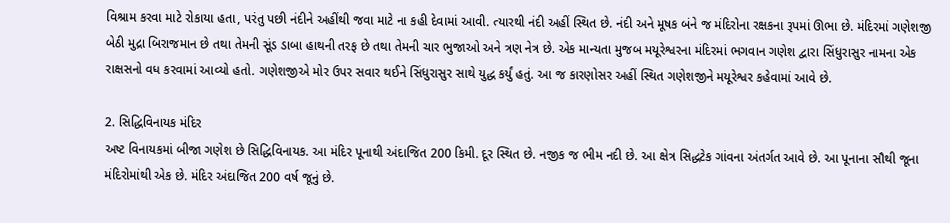વિશ્રામ કરવા માટે રોકાયા હતા, પરંતુ પછી નંદીને અહીંથી જવા માટે ના કહી દેવામાં આવી. ત્યારથી નંદી અહીં સ્થિત છે. નંદી અને મૂષક બંને જ મંદિરોના રક્ષકના રૂપમાં ઊભા છે. મંદિરમાં ગણેશજી બેઠી મુદ્રા બિરાજમાન છે તથા તેમની સૂંડ ડાબા હાથની તરફ છે તથા તેમની ચાર ભુજાઓ અને ત્રણ નેત્ર છે. એક માન્યતા મુજબ મયૂરેશ્વરના મંદિરમાં ભગવાન ગણેશ દ્વારા સિંધુરાસુર નામના એક રાક્ષસનો વધ કરવામાં આવ્યો હતો. ગણેશજીએ મોર ઉપર સવાર થઈને સિંધુરાસુર સાથે યુદ્ધ કર્યું હતું. આ જ કારણોસર અહીં સ્થિત ગણેશજીને મયૂરેશ્વર કહેવામાં આવે છે.

2. સિદ્ધિવિનાયક મંદિર
અષ્ટ વિનાયકમાં બીજા ગણેશ છે સિદ્ધિવિનાયક. આ મંદિર પૂનાથી અંદાજિત 200 કિમી. દૂર સ્થિત છે. નજીક જ ભીમ નદી છે. આ ક્ષેત્ર સિદ્ધટેક ગાંવના અંતર્ગત આવે છે. આ પૂનાના સૌથી જૂના મંદિરોમાંથી એક છે. મંદિર અંદાજિત 200 વર્ષ જૂનું છે.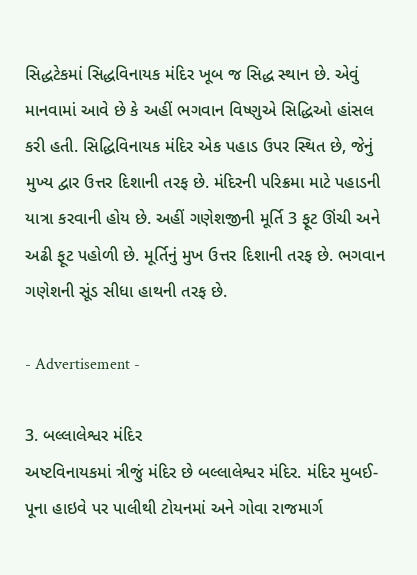સિદ્ધટેકમાં સિદ્ધવિનાયક મંદિર ખૂબ જ સિદ્ધ સ્થાન છે. એવું માનવામાં આવે છે કે અહીં ભગવાન વિષ્ણુએ સિદ્ધિઓ હાંસલ કરી હતી. સિદ્ધિવિનાયક મંદિર એક પહાડ ઉપર સ્થિત છે, જેનું મુખ્ય દ્વાર ઉત્તર દિશાની તરફ છે. મંદિરની પરિક્રમા માટે પહાડની યાત્રા કરવાની હોય છે. અહીં ગણેશજીની મૂર્તિ 3 ફૂટ ઊંચી અને અઢી ફૂટ પહોળી છે. મૂર્તિનું મુખ ઉત્તર દિશાની તરફ છે. ભગવાન ગણેશની સૂંડ સીધા હાથની તરફ છે.

- Advertisement -

3. બલ્લાલેશ્વર મંદિર
અષ્ટવિનાયકમાં ત્રીજું મંદિર છે બલ્લાલેશ્વર મંદિર. મંદિર મુબઈ-પૂના હાઇવે પર પાલીથી ટોયનમાં અને ગોવા રાજમાર્ગ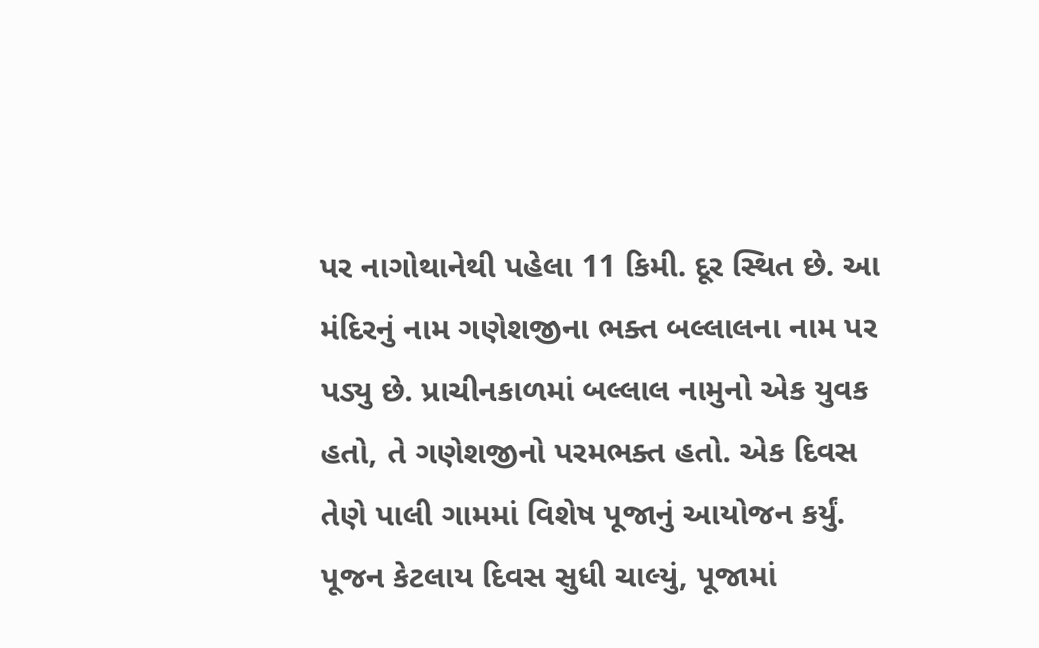પર નાગોથાનેથી પહેલા 11 કિમી. દૂર સ્થિત છે. આ મંદિરનું નામ ગણેશજીના ભક્ત બલ્લાલના નામ પર પડ્યુ છે. પ્રાચીનકાળમાં બલ્લાલ નામુનો એક યુવક હતો, તે ગણેશજીનો પરમભક્ત હતો. એક દિવસ તેણે પાલી ગામમાં વિશેષ પૂજાનું આયોજન કર્યું. પૂજન કેટલાય દિવસ સુધી ચાલ્યું, પૂજામાં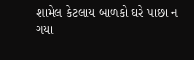શામેલ કેટલાય બાળકો ઘરે પાછા ન ગયા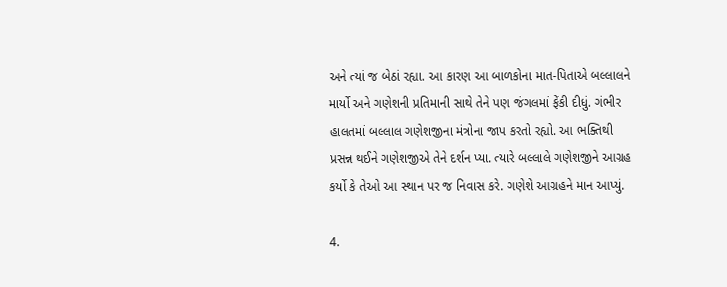અને ત્યાં જ બેઠાં રહ્યા. આ કારણ આ બાળકોના માત-પિતાએ બલ્લાલને માર્યો અને ગણેશની પ્રતિમાની સાથે તેને પણ જંગલમાં ફેંકી દીધું. ગંભીર હાલતમાં બલ્લાલ ગણેશજીના મંત્રોના જાપ કરતો રહ્યો. આ ભક્તિથી પ્રસન્ન થઈને ગણેશજીએ તેને દર્શન પ્યા. ત્યારે બલ્લાલે ગણેશજીને આગ્રહ કર્યો કે તેઓ આ સ્થાન પર જ નિવાસ કરે. ગણેશે આગ્રહને માન આપ્યું.

4.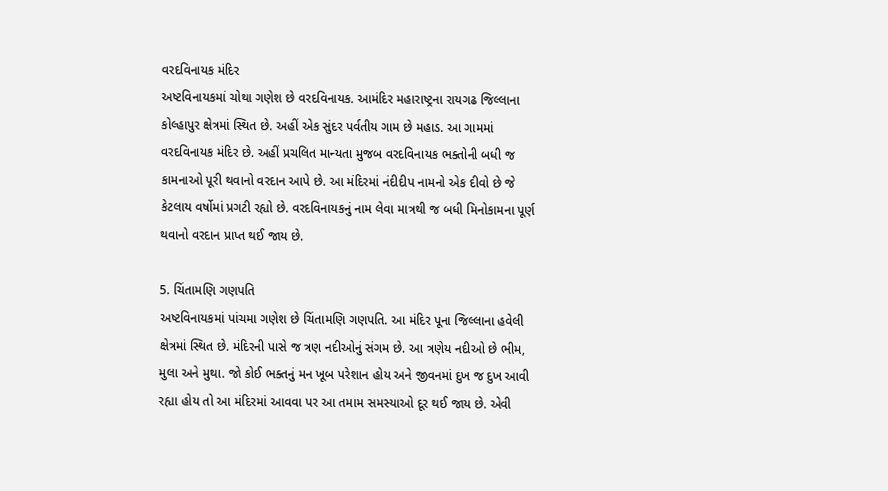વરદવિનાયક મંદિર
અષ્ટવિનાયકમાં ચોથા ગણેશ છે વરદવિનાયક. આમંદિર મહારાષ્ટ્રના રાયગઢ જિલ્લાના કોલ્હાપુર ક્ષેત્રમાં સ્થિત છે. અહીં એક સુંદર પર્વતીય ગામ છે મહાડ. આ ગામમાં વરદવિનાયક મંદિર છે. અહીં પ્રચલિત માન્યતા મુજબ વરદવિનાયક ભક્તોની બધી જ કામનાઓ પૂરી થવાનો વરદાન આપે છે. આ મંદિરમાં નંદીદીપ નામનો એક દીવો છે જે કેટલાય વર્ષોમાં પ્રગટી રહ્યો છે. વરદવિનાયકનું નામ લેવા માત્રથી જ બધી મિનોકામના પૂર્ણ થવાનો વરદાન પ્રાપ્ત થઈ જાય છે.

5. ચિંતામણિ ગણપતિ
અષ્ટવિનાયકમાં પાંચમા ગણેશ છે ચિંતામણિ ગણપતિ. આ મંદિર પૂના જિલ્લાના હવેલી ક્ષેત્રમાં સ્થિત છે. મંદિરની પાસે જ ત્રણ નદીઓનું સંગમ છે. આ ત્રણેય નદીઓ છે ભીમ, મુલા અને મુથા. જો કોઈ ભક્તનું મન ખૂબ પરેશાન હોય અને જીવનમાં દુખ જ દુખ આવી રહ્યા હોય તો આ મંદિરમાં આવવા પર આ તમામ સમસ્યાઓ દૂર થઈ જાય છે. એવી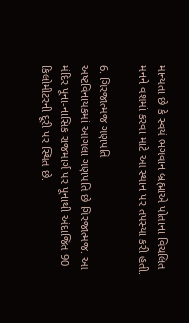માન્યતા છે કે સ્વયં ભગવાન બ્રહ્માએ પોતાના વિચલિત મનને વશમાં કરવા માટે આ સ્થાન પર તપસ્યા કરી હતી.

6. ગિરજાત્મજ ગણપતિ
અષ્ટવિનાયકમાં આગલા ગણપતિ છે ગિરજાત્મજ. આ મંદિર પૂના-નાસિક રાજમાર્ગ પર પૂનાથી અંદાજિત 90 કિલોમીટરની દૂરી પર સ્થિત છે.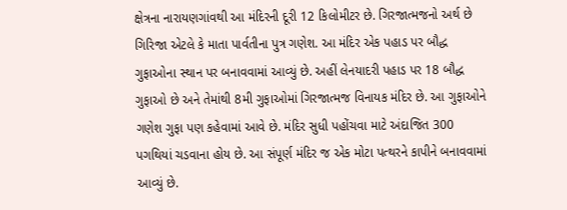ક્ષેત્રના નારાયણગાંવથી આ મંદિરની દૂરી 12 કિલોમીટર છે. ગિરજાત્મજનો અર્થ છે ગિરિજા એટલે કે માતા પાર્વતીના પુત્ર ગણેશ. આ મંદિર એક પહાડ પર બૌદ્ધ ગુફાઓના સ્થાન પર બનાવવામાં આવ્યું છે. અહીં લેનયાદરી પહાડ પર 18 બૌદ્ધ ગુફાઓ છે અને તેમાંથી 8મી ગુફાઓમાં ગિરજાત્મજ વિનાયક મંદિર છે. આ ગુફાઓને ગણેશ ગુફા પણ કહેવામાં આવે છે. મંદિર સુધી પહોંચવા માટે અંદાજિત 300 પગથિયાં ચડવાના હોય છે. આ સંપૂર્ણ મંદિર જ એક મોટા પત્થરને કાપીને બનાવવામાં આવ્યું છે.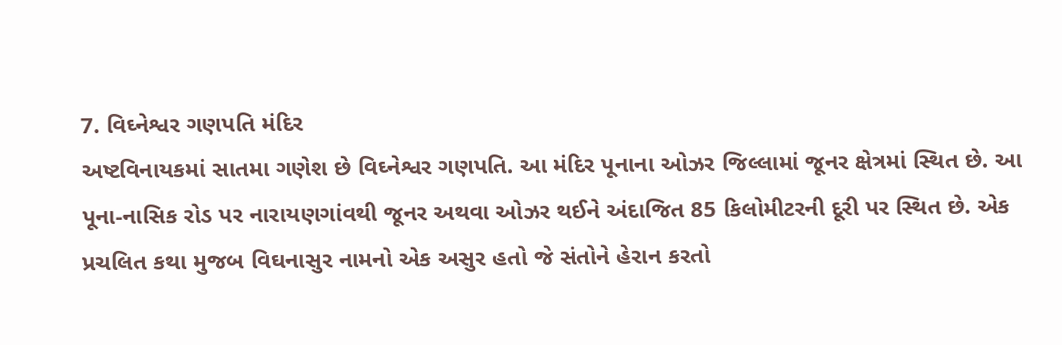7. વિઘ્નેશ્વર ગણપતિ મંદિર
અષ્ટવિનાયકમાં સાતમા ગણેશ છે વિઘ્નેશ્વર ગણપતિ. આ મંદિર પૂનાના ઓઝર જિલ્લામાં જૂનર ક્ષેત્રમાં સ્થિત છે. આ પૂના-નાસિક રોડ પર નારાયણગાંવથી જૂનર અથવા ઓઝર થઈને અંદાજિત 85 કિલોમીટરની દૂરી પર સ્થિત છે. એક પ્રચલિત કથા મુજબ વિઘનાસુર નામનો એક અસુર હતો જે સંતોને હેરાન કરતો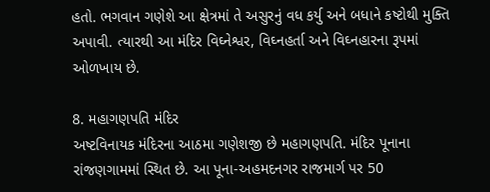હતો. ભગવાન ગણેશે આ ક્ષેત્રમાં તે અસુરનું વધ કર્યુ અને બધાને કષ્ટોથી મુક્તિ અપાવી. ત્યારથી આ મંદિર વિઘ્નેશ્વર, વિઘ્નહર્તા અને વિઘ્નહારના રૂપમાં ઓળખાય છે.

8. મહાગણપતિ મંદિર
અષ્ટવિનાયક મંદિરના આઠમા ગણેશજી છે મહાગણપતિ. મંદિર પૂનાના રાંજણગામમાં સ્થિત છે. આ પૂના-અહમદનગર રાજમાર્ગ પર 50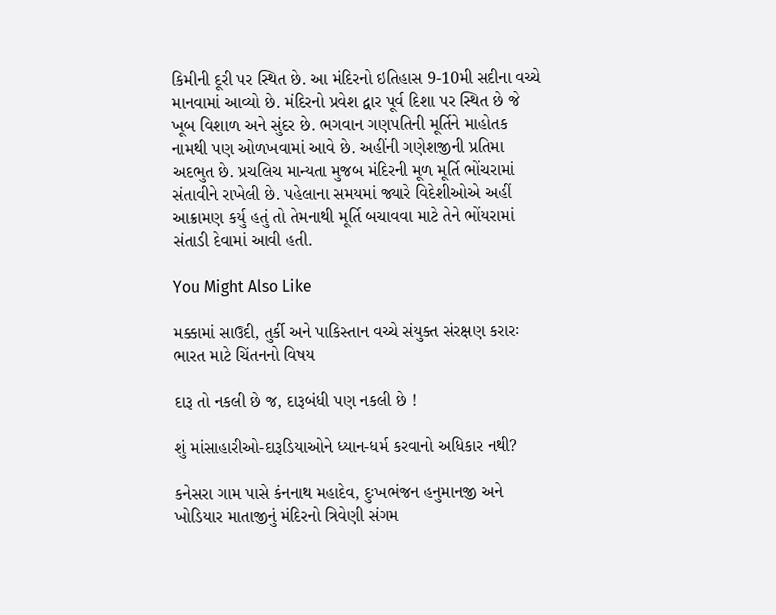કિમીની દૂરી પર સ્થિત છે. આ મંદિરનો ઇતિહાસ 9-10મી સદીના વચ્ચે માનવામાં આવ્યો છે. મંદિરનો પ્રવેશ દ્વાર પૂર્વ દિશા પર સ્થિત છે જે ખૂબ વિશાળ અને સુંદર છે. ભગવાન ગણપતિની મૂર્તિને માહોતક નામથી પણ ઓળખવામાં આવે છે. અહીંની ગણેશજીની પ્રતિમા અદભુત છે. પ્રચલિચ માન્યતા મુજબ મંદિરની મૂળ મૂર્તિ ભોંચરામાં સંતાવીને રાખેલી છે. પહેલાના સમયમાં જ્યારે વિદેશીઓએ અહીં આક્રામણ કર્યુ હતું તો તેમનાથી મૂર્તિ બચાવવા માટે તેને ભોંયરામાં સંતાડી દેવામાં આવી હતી.

You Might Also Like

મક્કામાં સાઉદી, તુર્કી અને પાકિસ્તાન વચ્ચે સંયુક્ત સંરક્ષણ કરારઃ ભારત માટે ચિંતનનો વિષય

દારૂ તો નકલી છે જ, દારૂબંધી પણ નકલી છે !

શું માંસાહારીઓ-દારૂડિયાઓને ધ્યાન-ધર્મ કરવાનો અધિકાર નથી?

કનેસરા ગામ પાસે કંનનાથ મહાદેવ, દુઃખભંજન હનુમાનજી અને ખોડિયાર માતાજીનું મંદિરનો ત્રિવેણી સંગમ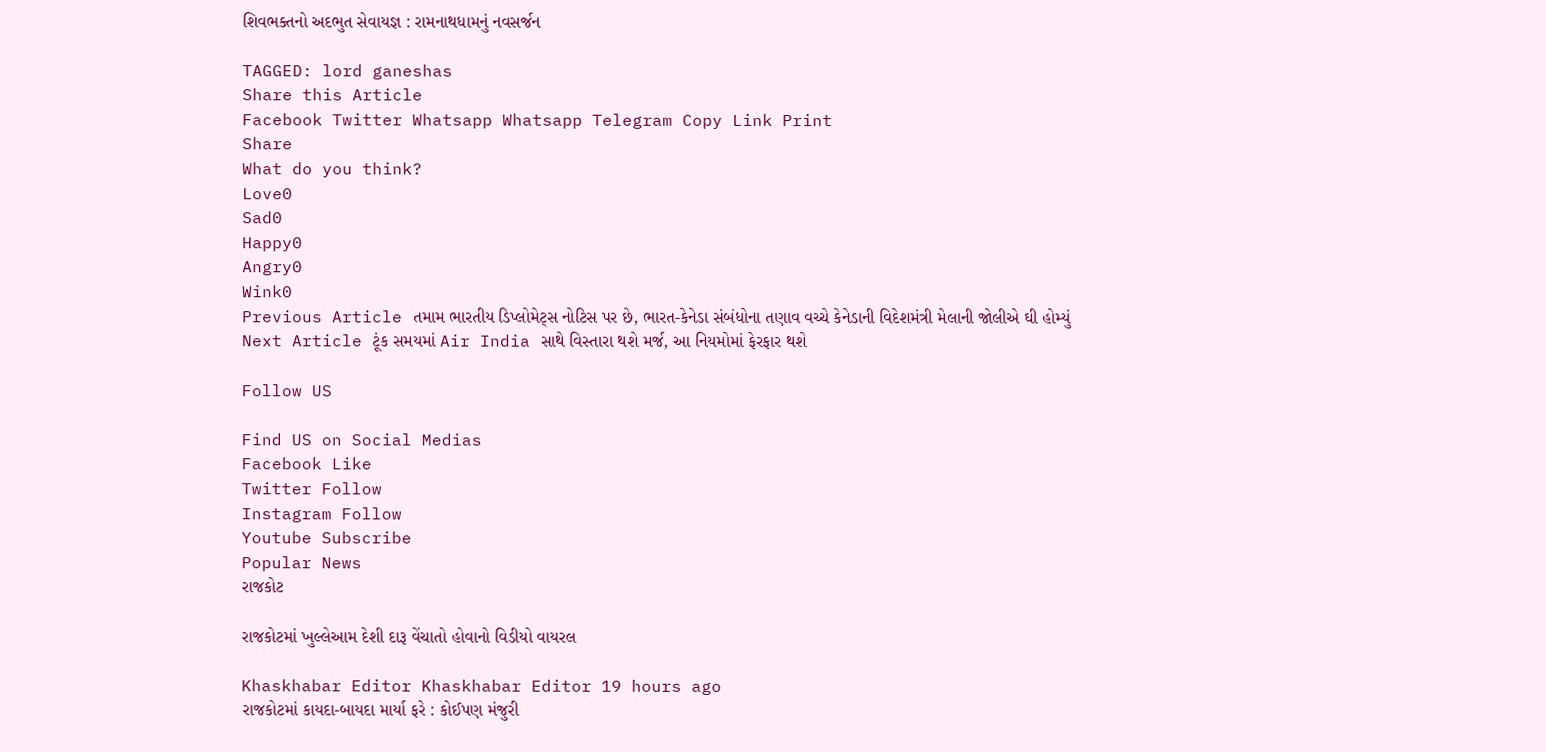શિવભક્તનો અદભુત સેવાયજ્ઞ : રામનાથધામનું નવસર્જન

TAGGED: lord ganeshas
Share this Article
Facebook Twitter Whatsapp Whatsapp Telegram Copy Link Print
Share
What do you think?
Love0
Sad0
Happy0
Angry0
Wink0
Previous Article તમામ ભારતીય ડિપ્લોમેટ્સ નોટિસ પર છે, ભારત-કેનેડા સંબંધોના તણાવ વચ્ચે કેનેડાની વિદેશમંત્રી મેલાની જોલીએ ઘી હોમ્યું
Next Article ટૂંક સમયમાં Air India સાથે વિસ્તારા થશે મર્જ, આ નિયમોમાં ફેરફાર થશે

Follow US

Find US on Social Medias
Facebook Like
Twitter Follow
Instagram Follow
Youtube Subscribe
Popular News
રાજકોટ

રાજકોટમાં ખુલ્લેઆમ દેશી દારૂ વેંચાતો હોવાનો વિડીયો વાયરલ

Khaskhabar Editor Khaskhabar Editor 19 hours ago
રાજકોટમાં કાયદા-બાયદા માર્યા ફરે : કોઈપણ મંજુરી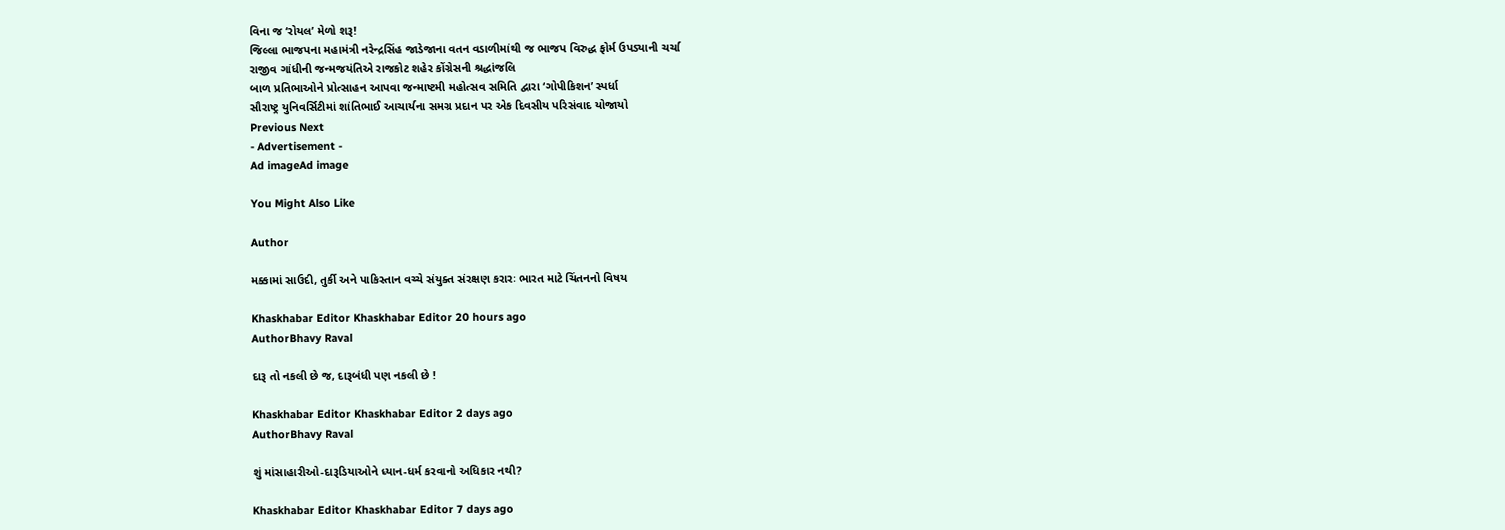વિના જ ‘રોયલ’ મેળો શરૂ!
જિલ્લા ભાજપના મહામંત્રી નરેન્દ્રસિંહ જાડેજાના વતન વડાળીમાંથી જ ભાજપ વિરુદ્ધ ફોર્મ ઉપડ્યાની ચર્ચા
રાજીવ ગાંધીની જન્મજયંતિએ રાજકોટ શહેર કોંગ્રેસની શ્રદ્ધાંજલિ
બાળ પ્રતિભાઓને પ્રોત્સાહન આપવા જન્માષ્ટમી મહોત્સવ સમિતિ દ્વારા ‘ગોપીકિશન’ સ્પર્ધા
સૌરાષ્ટ્ર યુનિવર્સિટીમાં શાંતિભાઈ આચાર્યના સમગ્ર પ્રદાન પર એક દિવસીય પરિસંવાદ યોજાયો
Previous Next
- Advertisement -
Ad imageAd image

You Might Also Like

Author

મક્કામાં સાઉદી, તુર્કી અને પાકિસ્તાન વચ્ચે સંયુક્ત સંરક્ષણ કરારઃ ભારત માટે ચિંતનનો વિષય

Khaskhabar Editor Khaskhabar Editor 20 hours ago
AuthorBhavy Raval

દારૂ તો નકલી છે જ, દારૂબંધી પણ નકલી છે !

Khaskhabar Editor Khaskhabar Editor 2 days ago
AuthorBhavy Raval

શું માંસાહારીઓ-દારૂડિયાઓને ધ્યાન-ધર્મ કરવાનો અધિકાર નથી?

Khaskhabar Editor Khaskhabar Editor 7 days ago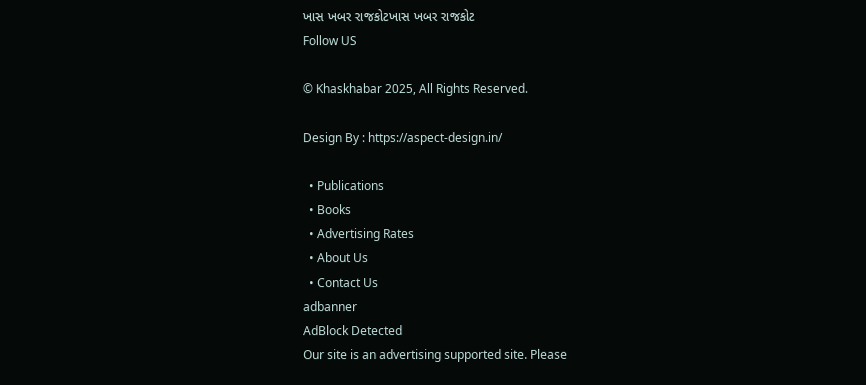ખાસ ખબર રાજકોટખાસ ખબર રાજકોટ
Follow US

© Khaskhabar 2025, All Rights Reserved.

Design By : https://aspect-design.in/

  • Publications
  • Books
  • Advertising Rates
  • About Us
  • Contact Us
adbanner
AdBlock Detected
Our site is an advertising supported site. Please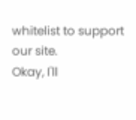whitelist to support our site.
Okay, I'll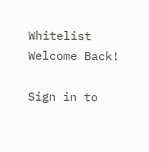Whitelist
Welcome Back!

Sign in to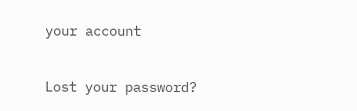your account

Lost your password?